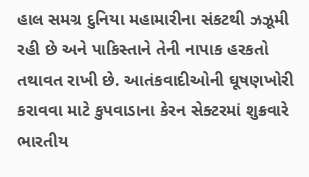હાલ સમગ્ર દુનિયા મહામારીના સંકટથી ઝઝૂમી રહી છે અને પાકિસ્તાને તેની નાપાક હરકતો તથાવત રાખી છે. આતંકવાદીઓની ઘૂષણખોરી કરાવવા માટે કુપવાડાના કેરન સેક્ટરમાં શુક્રવારે ભારતીય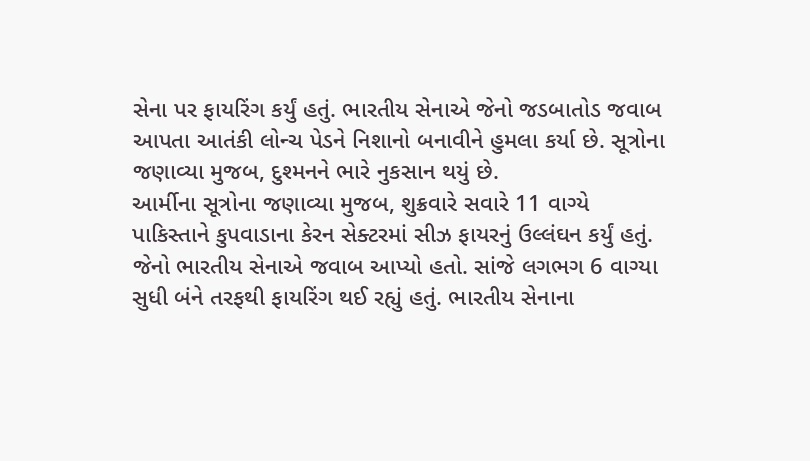સેના પર ફાયરિંગ કર્યું હતું. ભારતીય સેનાએ જેનો જડબાતોડ જવાબ આપતા આતંકી લોન્ચ પેડને નિશાનો બનાવીને હુમલા કર્યા છે. સૂત્રોના જણાવ્યા મુજબ, દુશ્મનને ભારે નુકસાન થયું છે.
આર્મીના સૂત્રોના જણાવ્યા મુજબ, શુક્રવારે સવારે 11 વાગ્યે પાકિસ્તાને કુપવાડાના કેરન સેક્ટરમાં સીઝ ફાયરનું ઉલ્લંઘન કર્યું હતું. જેનો ભારતીય સેનાએ જવાબ આપ્યો હતો. સાંજે લગભગ 6 વાગ્યા સુધી બંને તરફથી ફાયરિંગ થઈ રહ્યું હતું. ભારતીય સેનાના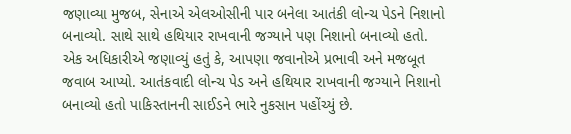જણાવ્યા મુજબ, સેનાએ એલઓસીની પાર બનેલા આતંકી લોન્ચ પેડને નિશાનો બનાવ્યો. સાથે સાથે હથિયાર રાખવાની જગ્યાને પણ નિશાનો બનાવ્યો હતો.
એક અધિકારીએ જણાવ્યું હતું કે, આપણા જવાનોએ પ્રભાવી અને મજબૂત જવાબ આપ્યો. આતંકવાદી લોન્ચ પેડ અને હથિયાર રાખવાની જગ્યાને નિશાનો બનાવ્યો હતો પાકિસ્તાનની સાઈડને ભારે નુકસાન પહોંચ્યું છે.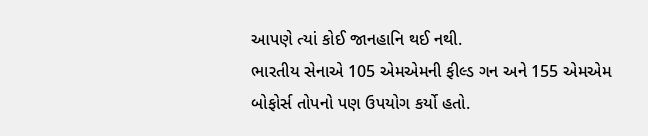આપણે ત્યાં કોઈ જાનહાનિ થઈ નથી.
ભારતીય સેનાએ 105 એમએમની ફીલ્ડ ગન અને 155 એમએમ બોફોર્સ તોપનો પણ ઉપયોગ કર્યો હતો.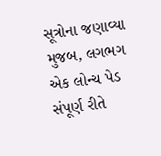સૂત્રોના જણાવ્યા મુજબ, લગભગ એક લોન્ચ પેડ સંપૂર્ણ રીતે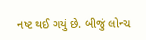નષ્ટ થઈ ગયું છે. બીજું લોન્ચ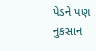પેડને પણ નુકસાન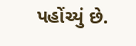પહોંચ્યું છે.